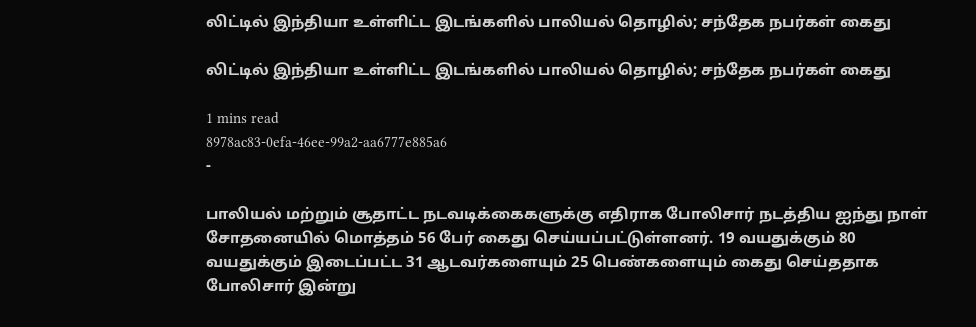லிட்டில் இந்தியா உள்ளிட்ட இடங்களில் பாலியல் தொழில்; சந்தேக நபர்கள் கைது

லிட்டில் இந்தியா உள்ளிட்ட இடங்களில் பாலியல் தொழில்; சந்தேக நபர்கள் கைது

1 mins read
8978ac83-0efa-46ee-99a2-aa6777e885a6
-

பாலியல் மற்றும் சூதாட்ட நடவடிக்கைகளுக்கு எதிராக போலிசார் நடத்திய ஐந்து நாள் சோதனையில் மொத்தம் 56 பேர் கைது செய்யப்பட்டுள்ளனர். 19 வயதுக்கும் 80 வயதுக்கும் இடைப்பட்ட 31 ஆடவர்களையும் 25 பெண்களையும் கைது செய்ததாக போலிசார் இன்று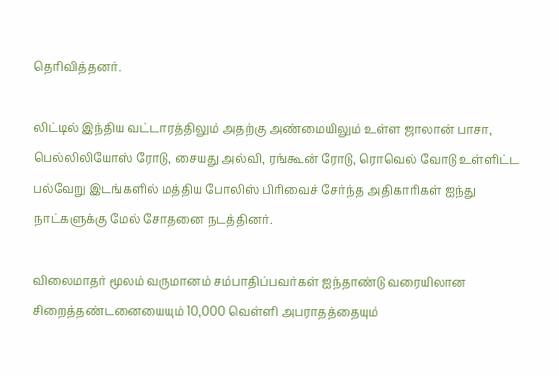தெரிவித்தனர்.

லிட்டில் இந்திய வட்டாரத்திலும் அதற்கு அண்மையிலும் உள்ள ஜாலான் பாசா, பெல்லிலியோஸ் ரோடு, சையது அல்வி, ரங்கூன் ரோடு, ரொவெல் வோடு உள்ளிட்ட பல்வேறு இடங்களில் மத்திய போலிஸ் பிரிவைச் சேர்ந்த அதிகாரிகள் ஐந்து நாட்களுக்கு மேல் சோதனை நடத்தினர்.

விலைமாதர் மூலம் வருமானம் சம்பாதிப்பவர்கள் ஐந்தாண்டு வரையிலான சிறைத்தண்டனையையும் 10,000 வெள்ளி அபராதத்தையும்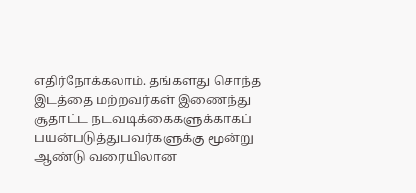எதிர்நோக்கலாம். தங்களது சொந்த இடத்தை மற்றவர்கள் இணைந்து சூதாட்ட நடவடிக்கைகளுக்காகப் பயன்படுத்துபவர்களுக்கு மூன்று ஆண்டு வரையிலான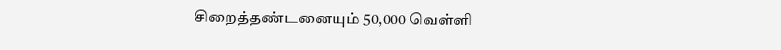சிறைத்தண்டனையும் 50,000 வெள்ளி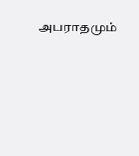அபராதமும்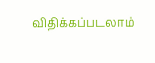விதிக்கப்படலாம்